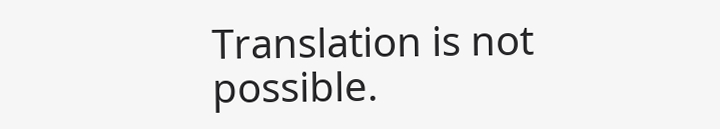Translation is not possible.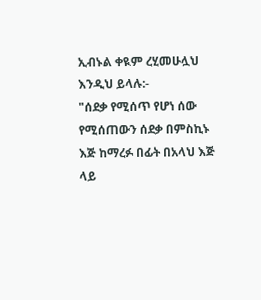ኢብኑል ቀዪም ረሂመሁሏህ እንዲህ ይላሉ:-
"ሰደቃ የሚሰጥ የሆነ ሰው የሚሰጠውን ሰደቃ በምስኪኑ እጅ ከማረፉ በፊት በአላህ እጅ ላይ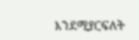እንደሚያርፍለት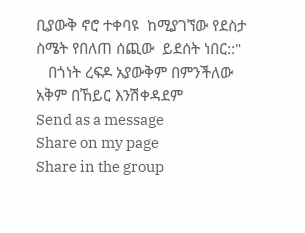ቢያውቅ ኖሮ ተቀባዩ  ከሚያገኘው የደስታ ስሜት የበለጠ ሰጪው  ይደሰት ነበር::"
   በጎነት ረፍዶ አያውቅም በምንችለው አቅም በኸይር እንሽቀዳደም
Send as a message
Share on my page
Share in the group